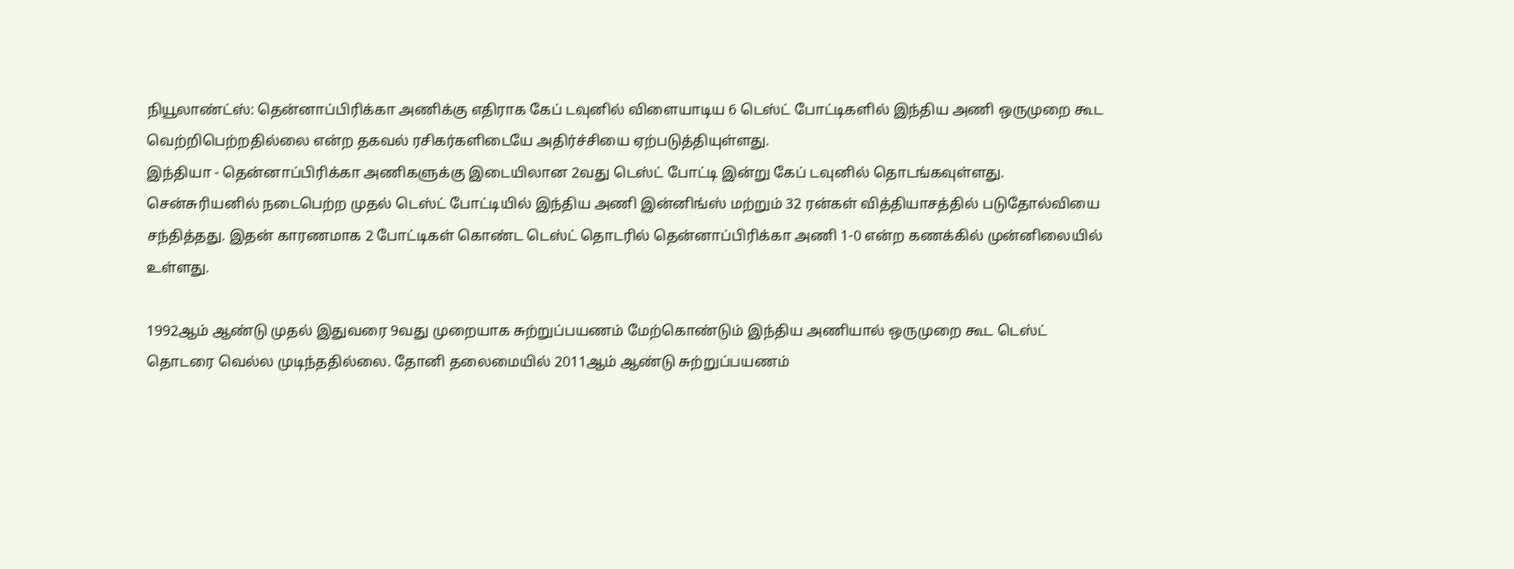நியூலாண்ட்ஸ்: தென்னாப்பிரிக்கா அணிக்கு எதிராக கேப் டவுனில் விளையாடிய 6 டெஸ்ட் போட்டிகளில் இந்திய அணி ஒருமுறை கூட வெற்றிபெற்றதில்லை என்ற தகவல் ரசிகர்களிடையே அதிர்ச்சியை ஏற்படுத்தியுள்ளது.
இந்தியா - தென்னாப்பிரிக்கா அணிகளுக்கு இடையிலான 2வது டெஸ்ட் போட்டி இன்று கேப் டவுனில் தொடங்கவுள்ளது. சென்சுரியனில் நடைபெற்ற முதல் டெஸ்ட் போட்டியில் இந்திய அணி இன்னிங்ஸ் மற்றும் 32 ரன்கள் வித்தியாசத்தில் படுதோல்வியை சந்தித்தது. இதன் காரணமாக 2 போட்டிகள் கொண்ட டெஸ்ட் தொடரில் தென்னாப்பிரிக்கா அணி 1-0 என்ற கணக்கில் முன்னிலையில் உள்ளது.

1992ஆம் ஆண்டு முதல் இதுவரை 9வது முறையாக சுற்றுப்பயணம் மேற்கொண்டும் இந்திய அணியால் ஒருமுறை கூட டெஸ்ட் தொடரை வெல்ல முடிந்ததில்லை. தோனி தலைமையில் 2011ஆம் ஆண்டு சுற்றுப்பயணம்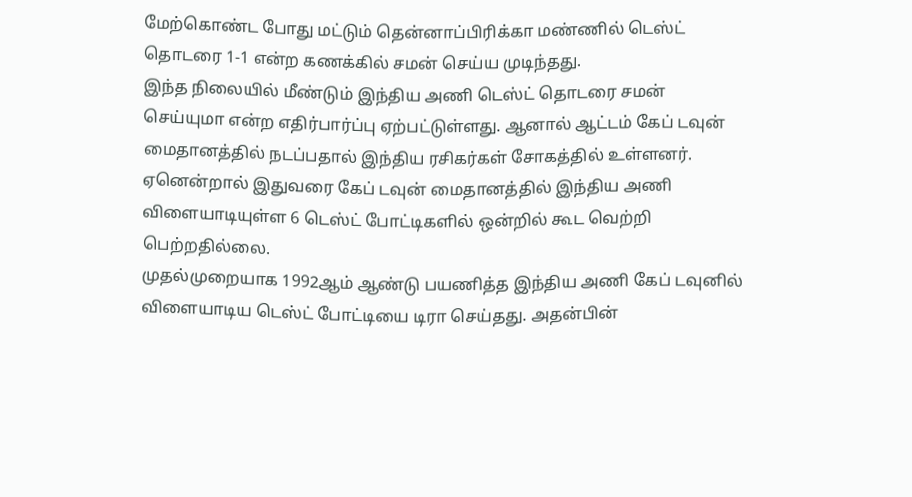மேற்கொண்ட போது மட்டும் தென்னாப்பிரிக்கா மண்ணில் டெஸ்ட் தொடரை 1-1 என்ற கணக்கில் சமன் செய்ய முடிந்தது.
இந்த நிலையில் மீண்டும் இந்திய அணி டெஸ்ட் தொடரை சமன் செய்யுமா என்ற எதிர்பார்ப்பு ஏற்பட்டுள்ளது. ஆனால் ஆட்டம் கேப் டவுன் மைதானத்தில் நடப்பதால் இந்திய ரசிகர்கள் சோகத்தில் உள்ளனர். ஏனென்றால் இதுவரை கேப் டவுன் மைதானத்தில் இந்திய அணி விளையாடியுள்ள 6 டெஸ்ட் போட்டிகளில் ஒன்றில் கூட வெற்றி பெற்றதில்லை.
முதல்முறையாக 1992ஆம் ஆண்டு பயணித்த இந்திய அணி கேப் டவுனில் விளையாடிய டெஸ்ட் போட்டியை டிரா செய்தது. அதன்பின்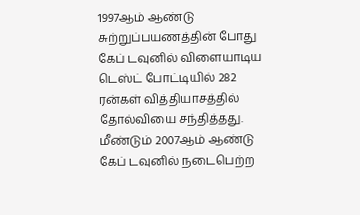1997ஆம் ஆண்டு சுற்றுப்பயணத்தின் போது கேப் டவுனில் விளையாடிய டெஸ்ட் போட்டியில் 282 ரன்கள் வித்தியாசத்தில் தோல்வியை சந்தித்தது. மீண்டும் 2007ஆம் ஆண்டு கேப் டவுனில் நடைபெற்ற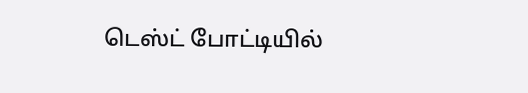டெஸ்ட் போட்டியில்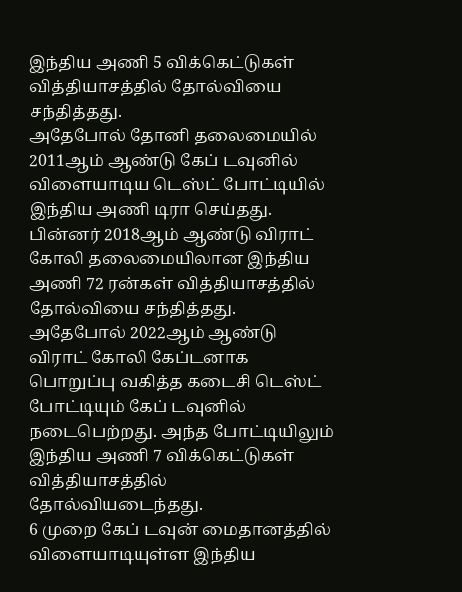இந்திய அணி 5 விக்கெட்டுகள் வித்தியாசத்தில் தோல்வியை சந்தித்தது.
அதேபோல் தோனி தலைமையில் 2011ஆம் ஆண்டு கேப் டவுனில் விளையாடிய டெஸ்ட் போட்டியில் இந்திய அணி டிரா செய்தது. பின்னர் 2018ஆம் ஆண்டு விராட் கோலி தலைமையிலான இந்திய அணி 72 ரன்கள் வித்தியாசத்தில் தோல்வியை சந்தித்தது. அதேபோல் 2022ஆம் ஆண்டு விராட் கோலி கேப்டனாக பொறுப்பு வகித்த கடைசி டெஸ்ட் போட்டியும் கேப் டவுனில் நடைபெற்றது. அந்த போட்டியிலும் இந்திய அணி 7 விக்கெட்டுகள் வித்தியாசத்தில் தோல்வியடைந்தது.
6 முறை கேப் டவுன் மைதானத்தில் விளையாடியுள்ள இந்திய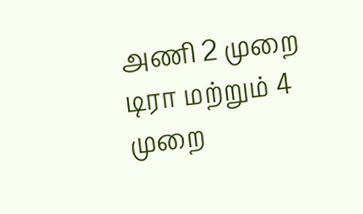அணி 2 முறை டிரா மற்றும் 4 முறை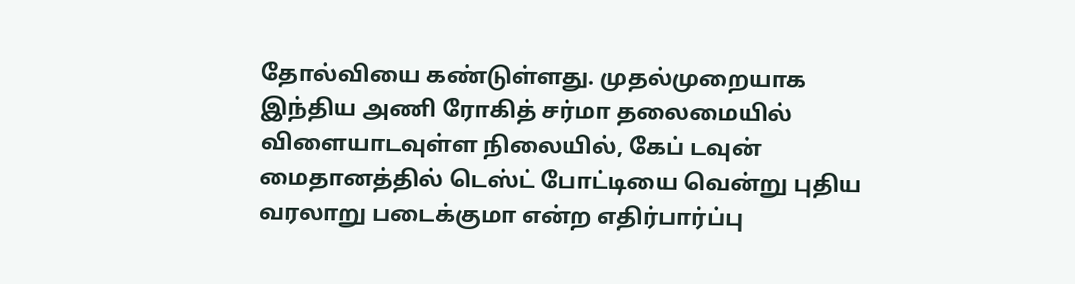தோல்வியை கண்டுள்ளது. முதல்முறையாக இந்திய அணி ரோகித் சர்மா தலைமையில் விளையாடவுள்ள நிலையில், கேப் டவுன் மைதானத்தில் டெஸ்ட் போட்டியை வென்று புதிய வரலாறு படைக்குமா என்ற எதிர்பார்ப்பு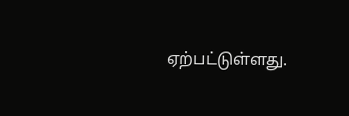ஏற்பட்டுள்ளது.